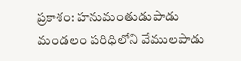ప్రకాశం: హనుమంతుడుపాడు మండలం పరిధిలోని వేములపాడు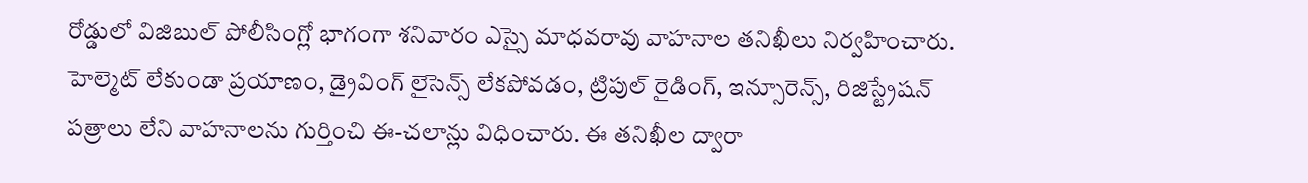రోడ్డులో విజిబుల్ పోలీసింగ్లో భాగంగా శనివారం ఎస్సై మాధవరావు వాహనాల తనిఖీలు నిర్వహించారు. హెల్మెట్ లేకుండా ప్రయాణం, డ్రైవింగ్ లైసెన్స్ లేకపోవడం, ట్రిపుల్ రైడింగ్, ఇన్సూరెన్స్, రిజిస్ట్రేషన్ పత్రాలు లేని వాహనాలను గుర్తించి ఈ-చలాన్లు విధించారు. ఈ తనిఖీల ద్వారా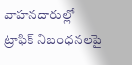వాహనదారుల్లో ట్రాఫిక్ నిబంధనలపై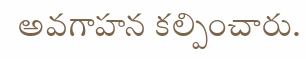అవగాహన కల్పించారు.